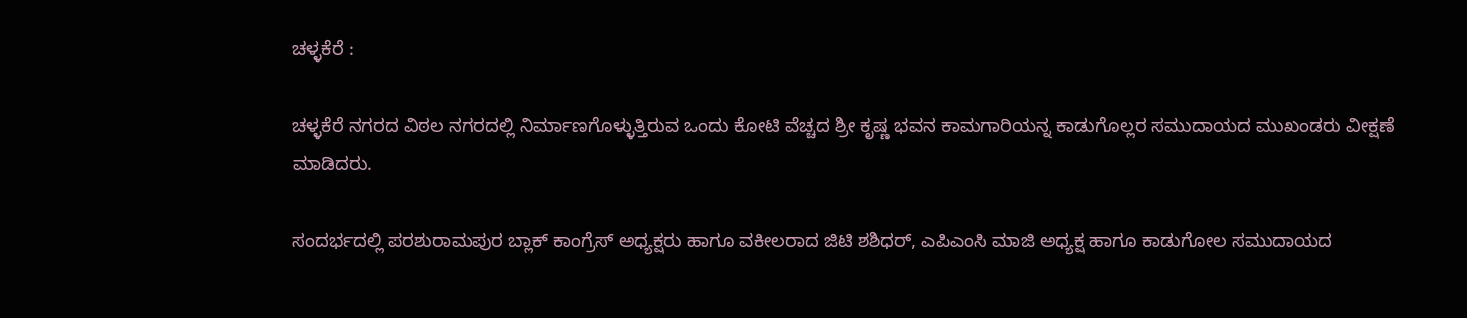ಚಳ್ಳಕೆರೆ :

ಚಳ್ಳಕೆರೆ ನಗರದ ವಿಠಲ ನಗರದಲ್ಲಿ ನಿರ್ಮಾಣಗೊಳ್ಳುತ್ತಿರುವ ಒಂದು ಕೋಟಿ ವೆಚ್ಚದ ಶ್ರೀ ಕೃಷ್ಣ ಭವನ ಕಾಮಗಾರಿಯನ್ನ ಕಾಡುಗೊಲ್ಲರ ಸಮುದಾಯದ ಮುಖಂಡರು ವೀಕ್ಷಣೆ ಮಾಡಿದರು.

ಸಂದರ್ಭದಲ್ಲಿ ಪರಶುರಾಮಪುರ ಬ್ಲಾಕ್ ಕಾಂಗ್ರೆಸ್ ಅಧ್ಯಕ್ಷರು ಹಾಗೂ ವಕೀಲರಾದ ಜಿಟಿ ಶಶಿಧರ್, ಎಪಿಎಂಸಿ ಮಾಜಿ ಅಧ್ಯಕ್ಷ ಹಾಗೂ ಕಾಡುಗೋಲ ಸಮುದಾಯದ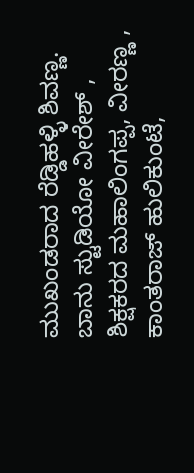ಮುಖಂಡರಾದ ರೆಡ್ಡಿಹಳ್ಳಿ ಶಿವಣ್ಣ. ಬಾನು ಸ್ಟುಡಿಯೋ ವೀರೇಶ್ , ಶಿಕ್ಷಕರದ ಮಹಾಲಿಂಗಪ್ಪ, ವೀರಣ್ಣ , ಕಾಂತರಾಜ್ ಹುಲಿಕುಂಟೆ,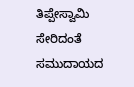ತಿಪ್ಪೇಸ್ವಾಮಿ ಸೇರಿದಂತೆ ಸಮುದಾಯದ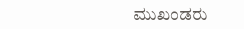ಮುಖಂಡರು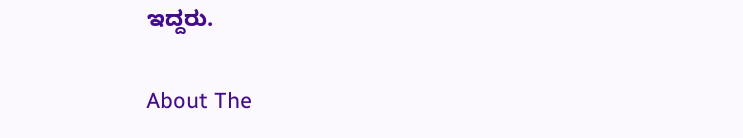ಇದ್ದರು.

About The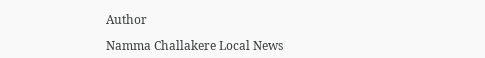Author

Namma Challakere Local News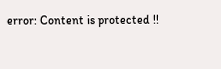error: Content is protected !!